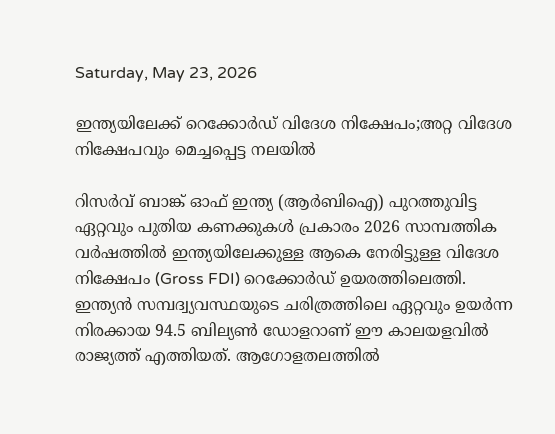Saturday, May 23, 2026

ഇന്ത്യയിലേക്ക് റെക്കോര്‍ഡ് വിദേശ നിക്ഷേപം;അറ്റ വിദേശ നിക്ഷേപവും മെച്ചപ്പെട്ട നലയില്‍

റിസര്‍വ് ബാങ്ക് ഓഫ് ഇന്ത്യ (ആര്‍ബിഐ) പുറത്തുവിട്ട ഏറ്റവും പുതിയ കണക്കുകള്‍ പ്രകാരം 2026 സാമ്പത്തിക വര്‍ഷത്തില്‍ ഇന്ത്യയിലേക്കുള്ള ആകെ നേരിട്ടുള്ള വിദേശ നിക്ഷേപം (Gross FDI) റെക്കോര്‍ഡ് ഉയരത്തിലെത്തി. ഇന്ത്യന്‍ സമ്പദ്വ്യവസ്ഥയുടെ ചരിത്രത്തിലെ ഏറ്റവും ഉയര്‍ന്ന നിരക്കായ 94.5 ബില്യണ്‍ ഡോളറാണ് ഈ കാലയളവില്‍ രാജ്യത്ത് എത്തിയത്. ആഗോളതലത്തില്‍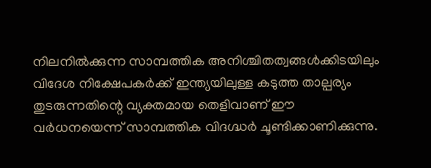നിലനില്‍ക്കുന്ന സാമ്പത്തിക അനിശ്ചിതത്വങ്ങള്‍ക്കിടയിലും വിദേശ നിക്ഷേപകര്‍ക്ക് ഇന്ത്യയിലുള്ള കടുത്ത താല്പര്യം തുടരുന്നതിന്റെ വ്യക്തമായ തെളിവാണ് ഈ വര്‍ധനയെന്ന് സാമ്പത്തിക വിദഗ്ദ്ധര്‍ ചൂണ്ടിക്കാണിക്കുന്നു.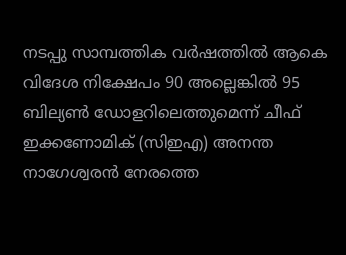നടപ്പു സാമ്പത്തിക വര്‍ഷത്തില്‍ ആകെ വിദേശ നിക്ഷേപം 90 അല്ലെങ്കില്‍ 95 ബില്യണ്‍ ഡോളറിലെത്തുമെന്ന് ചീഫ് ഇക്കണോമിക് (സിഇഎ) അനന്ത നാഗേശ്വരന്‍ നേരത്തെ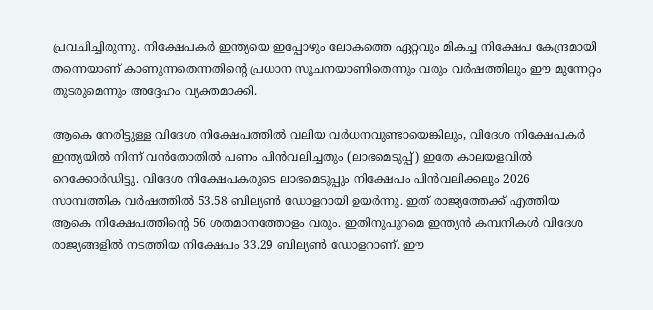പ്രവചിച്ചിരുന്നു. നിക്ഷേപകര്‍ ഇന്ത്യയെ ഇപ്പോഴും ലോകത്തെ ഏറ്റവും മികച്ച നിക്ഷേപ കേന്ദ്രമായി തന്നെയാണ് കാണുന്നതെന്നതിന്റെ പ്രധാന സൂചനയാണിതെന്നും വരും വര്‍ഷത്തിലും ഈ മുന്നേറ്റം തുടരുമെന്നും അദ്ദേഹം വ്യക്തമാക്കി.

ആകെ നേരിട്ടുള്ള വിദേശ നിക്ഷേപത്തില്‍ വലിയ വര്‍ധനവുണ്ടായെങ്കിലും, വിദേശ നിക്ഷേപകര്‍ ഇന്ത്യയില്‍ നിന്ന് വന്‍തോതില്‍ പണം പിന്‍വലിച്ചതും (ലാഭമെടുപ്പ്) ഇതേ കാലയളവില്‍ റെക്കോര്‍ഡിട്ടു. വിദേശ നിക്ഷേപകരുടെ ലാഭമെടുപ്പും നിക്ഷേപം പിന്‍വലിക്കലും 2026 സാമ്പത്തിക വര്‍ഷത്തില്‍ 53.58 ബില്യണ്‍ ഡോളറായി ഉയര്‍ന്നു. ഇത് രാജ്യത്തേക്ക് എത്തിയ ആകെ നിക്ഷേപത്തിന്റെ 56 ശതമാനത്തോളം വരും. ഇതിനുപുറമെ ഇന്ത്യന്‍ കമ്പനികള്‍ വിദേശ രാജ്യങ്ങളില്‍ നടത്തിയ നിക്ഷേപം 33.29 ബില്യണ്‍ ഡോളറാണ്. ഈ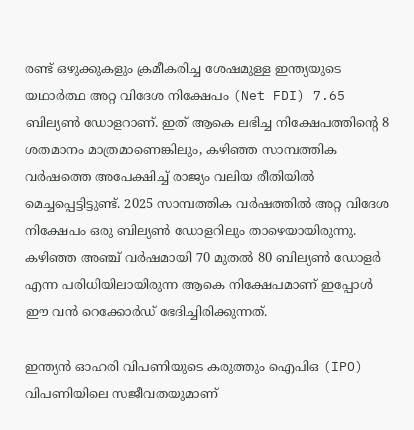രണ്ട് ഒഴുക്കുകളും ക്രമീകരിച്ച ശേഷമുള്ള ഇന്ത്യയുടെ യഥാര്‍ത്ഥ അറ്റ വിദേശ നിക്ഷേപം (Net FDI) 7.65 ബില്യണ്‍ ഡോളറാണ്. ഇത് ആകെ ലഭിച്ച നിക്ഷേപത്തിന്റെ 8 ശതമാനം മാത്രമാണെങ്കിലും, കഴിഞ്ഞ സാമ്പത്തിക വര്‍ഷത്തെ അപേക്ഷിച്ച് രാജ്യം വലിയ രീതിയില്‍ മെച്ചപ്പെട്ടിട്ടുണ്ട്. 2025 സാമ്പത്തിക വര്‍ഷത്തില്‍ അറ്റ വിദേശ നിക്ഷേപം ഒരു ബില്യണ്‍ ഡോളറിലും താഴെയായിരുന്നു. കഴിഞ്ഞ അഞ്ച് വര്‍ഷമായി 70 മുതല്‍ 80 ബില്യണ്‍ ഡോളര്‍ എന്ന പരിധിയിലായിരുന്ന ആകെ നിക്ഷേപമാണ് ഇപ്പോള്‍ ഈ വന്‍ റെക്കോര്‍ഡ് ഭേദിച്ചിരിക്കുന്നത്.

ഇന്ത്യന്‍ ഓഹരി വിപണിയുടെ കരുത്തും ഐപിഒ (IPO) വിപണിയിലെ സജീവതയുമാണ്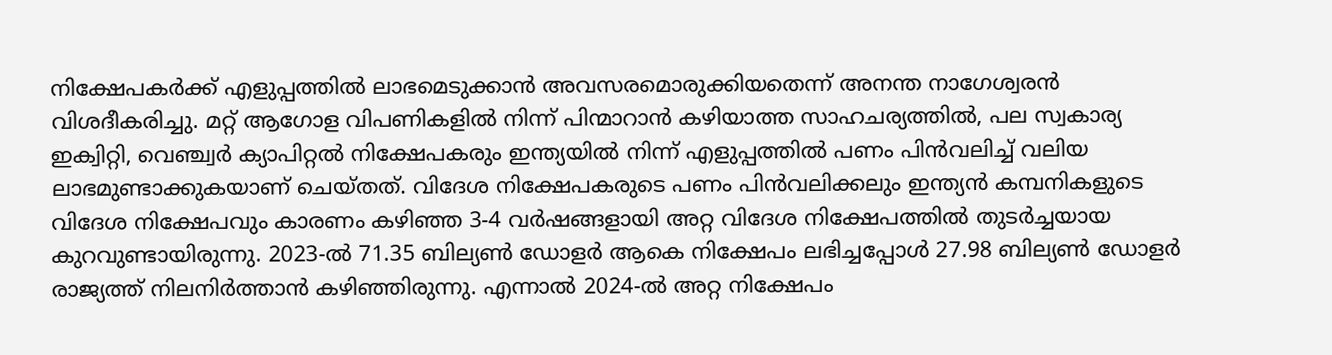നിക്ഷേപകര്‍ക്ക് എളുപ്പത്തില്‍ ലാഭമെടുക്കാന്‍ അവസരമൊരുക്കിയതെന്ന് അനന്ത നാഗേശ്വരന്‍ വിശദീകരിച്ചു. മറ്റ് ആഗോള വിപണികളില്‍ നിന്ന് പിന്മാറാന്‍ കഴിയാത്ത സാഹചര്യത്തില്‍, പല സ്വകാര്യ ഇക്വിറ്റി, വെഞ്ച്വര്‍ ക്യാപിറ്റല്‍ നിക്ഷേപകരും ഇന്ത്യയില്‍ നിന്ന് എളുപ്പത്തില്‍ പണം പിന്‍വലിച്ച് വലിയ ലാഭമുണ്ടാക്കുകയാണ് ചെയ്തത്. വിദേശ നിക്ഷേപകരുടെ പണം പിന്‍വലിക്കലും ഇന്ത്യന്‍ കമ്പനികളുടെ വിദേശ നിക്ഷേപവും കാരണം കഴിഞ്ഞ 3-4 വര്‍ഷങ്ങളായി അറ്റ വിദേശ നിക്ഷേപത്തില്‍ തുടര്‍ച്ചയായ കുറവുണ്ടായിരുന്നു. 2023-ല്‍ 71.35 ബില്യണ്‍ ഡോളര്‍ ആകെ നിക്ഷേപം ലഭിച്ചപ്പോള്‍ 27.98 ബില്യണ്‍ ഡോളര്‍ രാജ്യത്ത് നിലനിര്‍ത്താന്‍ കഴിഞ്ഞിരുന്നു. എന്നാല്‍ 2024-ല്‍ അറ്റ നിക്ഷേപം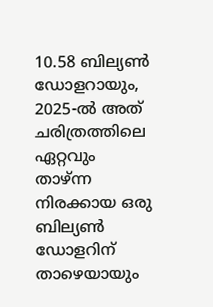10.58 ബില്യണ്‍ ഡോളറായും, 2025-ല്‍ അത് ചരിത്രത്തിലെ ഏറ്റവും താഴ്ന്ന നിരക്കായ ഒരു ബില്യണ്‍ ഡോളറിന് താഴെയായും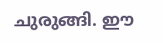ചുരുങ്ങി. ഈ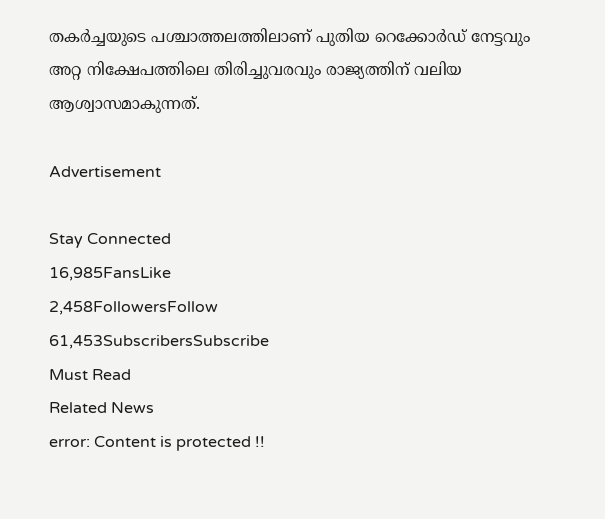തകര്‍ച്ചയുടെ പശ്ചാത്തലത്തിലാണ് പുതിയ റെക്കോര്‍ഡ് നേട്ടവും അറ്റ നിക്ഷേപത്തിലെ തിരിച്ചുവരവും രാജ്യത്തിന് വലിയ ആശ്വാസമാകുന്നത്.

Advertisement

Stay Connected
16,985FansLike
2,458FollowersFollow
61,453SubscribersSubscribe
Must Read
Related News
error: Content is protected !!